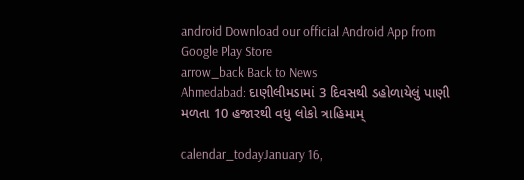android Download our official Android App from Google Play Store
arrow_back Back to News
Ahmedabad: દાણીલીમડામાં 3 દિવસથી ડહોળાયેલું પાણી મળતા 10 હજારથી વધુ લોકો ત્રાહિમામ્

calendar_todayJanuary 16,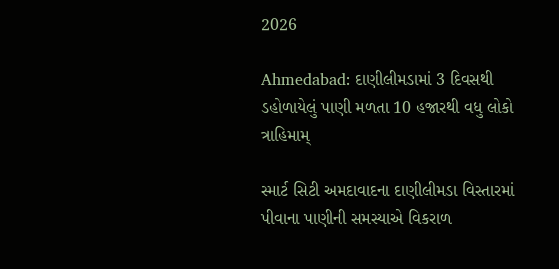2026

Ahmedabad: દાણીલીમડામાં 3 દિવસથી ડહોળાયેલું પાણી મળતા 10 હજારથી વધુ લોકો ત્રાહિમામ્

સ્માર્ટ સિટી અમદાવાદના દાણીલીમડા વિસ્તારમાં પીવાના પાણીની સમસ્યાએ વિકરાળ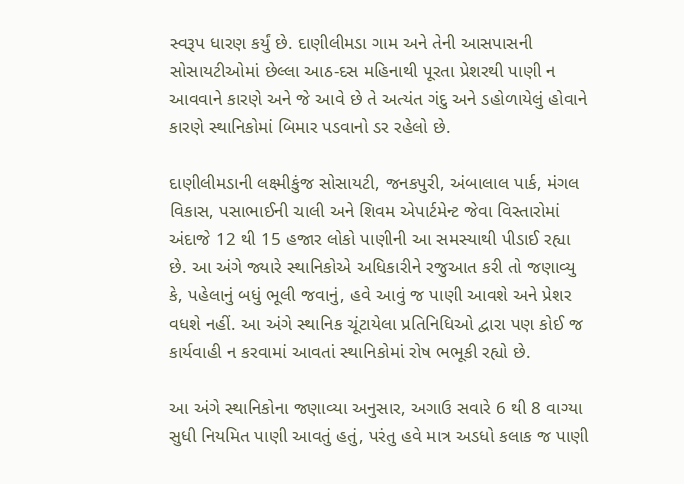સ્વરૂપ ધારણ કર્યું છે. દાણીલીમડા ગામ અને તેની આસપાસની સોસાયટીઓમાં છેલ્લા આઠ-દસ મહિનાથી પૂરતા પ્રેશરથી પાણી ન આવવાને કારણે અને જે આવે છે તે અત્યંત ગંદુ અને ડહોળાયેલું હોવાને કારણે સ્થાનિકોમાં બિમાર પડવાનો ડર રહેલો છે.

દાણીલીમડાની લક્ષ્મીકુંજ સોસાયટી, જનકપુરી, અંબાલાલ પાર્ક, મંગલ વિકાસ, પસાભાઈની ચાલી અને શિવમ એપાર્ટમેન્ટ જેવા વિસ્તારોમાં અંદાજે 12 થી 15 હજાર લોકો પાણીની આ સમસ્યાથી પીડાઈ રહ્યા છે. આ અંગે જ્યારે સ્થાનિકોએ અધિકારીને રજુઆત કરી તો જણાવ્યુ કે, પહેલાનું બધું ભૂલી જવાનું, હવે આવું જ પાણી આવશે અને પ્રેશર વધશે નહીં. આ અંગે સ્થાનિક ચૂંટાયેલા પ્રતિનિધિઓ દ્વારા પણ કોઈ જ કાર્યવાહી ન કરવામાં આવતાં સ્થાનિકોમાં રોષ ભભૂકી રહ્યો છે.

આ અંગે સ્થાનિકોના જણાવ્યા અનુસાર, અગાઉ સવારે 6 થી 8 વાગ્યા સુધી નિયમિત પાણી આવતું હતું, પરંતુ હવે માત્ર અડધો કલાક જ પાણી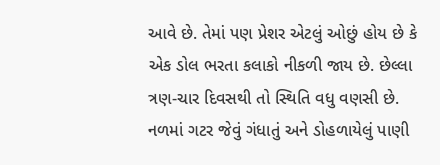આવે છે. તેમાં પણ પ્રેશર એટલું ઓછું હોય છે કે એક ડોલ ભરતા કલાકો નીકળી જાય છે. છેલ્લા ત્રણ-ચાર દિવસથી તો સ્થિતિ વધુ વણસી છે. નળમાં ગટર જેવું ગંધાતું અને ડોહળાયેલું પાણી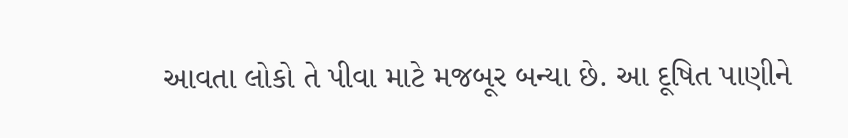આવતા લોકો તે પીવા માટે મજબૂર બન્યા છે. આ દૂષિત પાણીને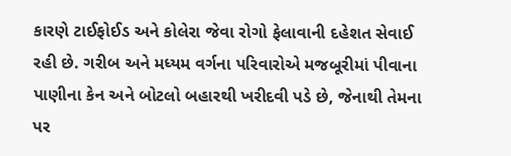કારણે ટાઈફોઈડ અને કોલેરા જેવા રોગો ફેલાવાની દહેશત સેવાઈ રહી છે. ગરીબ અને મધ્યમ વર્ગના પરિવારોએ મજબૂરીમાં પીવાના પાણીના કેન અને બોટલો બહારથી ખરીદવી પડે છે, જેનાથી તેમના પર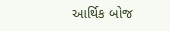આર્થિક બોજ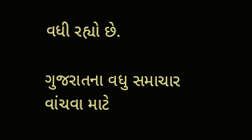વધી રહ્યો છે.

ગુજરાતના વધુ સમાચાર વાંચવા માટે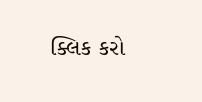ક્લિક કરો